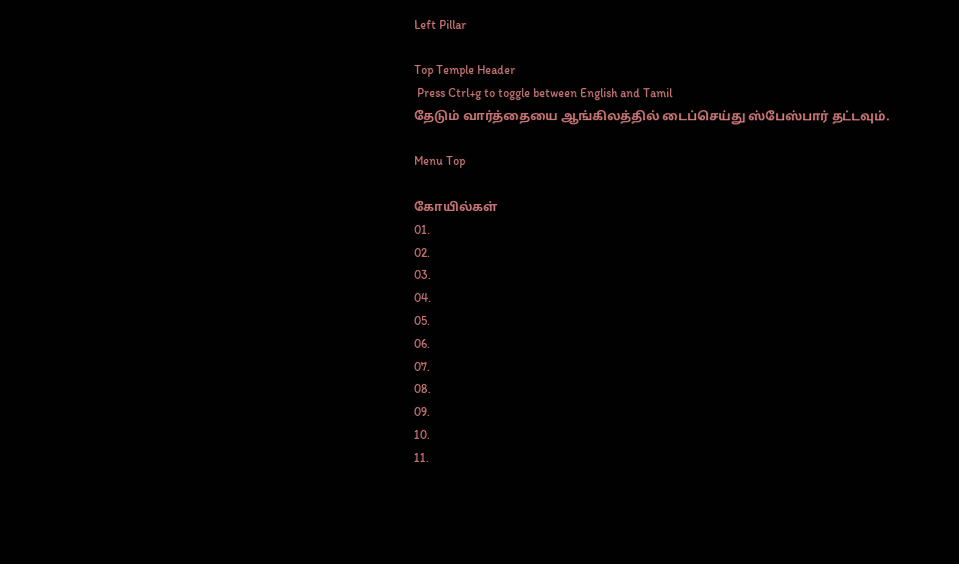Left Pillar

Top Temple Header
 Press Ctrl+g to toggle between English and Tamil
தேடும் வார்த்தையை ஆங்கிலத்தில் டைப்செய்து ஸ்பேஸ்பார் தட்டவும்.

Menu Top

கோயில்கள்
01.
02.
03.
04.
05.
06.
07.
08.
09.
10.
11.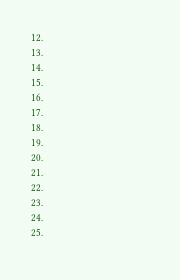12.
13.
14.
15.
16.
17.
18.
19.
20.
21.
22.
23.
24.
25.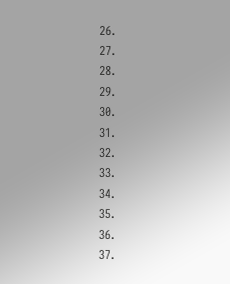26.
27.
28.
29.
30.
31.
32.
33.
34.
35.
36.
37.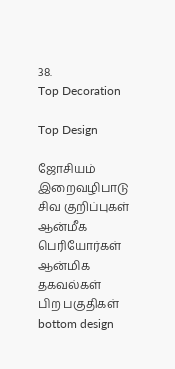38.
Top Decoration

Top Design

ஜோசியம்
இறைவழிபாடு
சிவ குறிப்புகள்
ஆன்மீக பெரியோர்கள்
ஆன்மிக தகவல்கள்
பிற பகுதிகள்
bottom design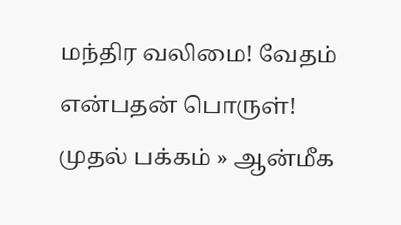மந்திர வலிமை! வேதம் என்பதன் பொருள்!
முதல் பக்கம் » ஆன்மீக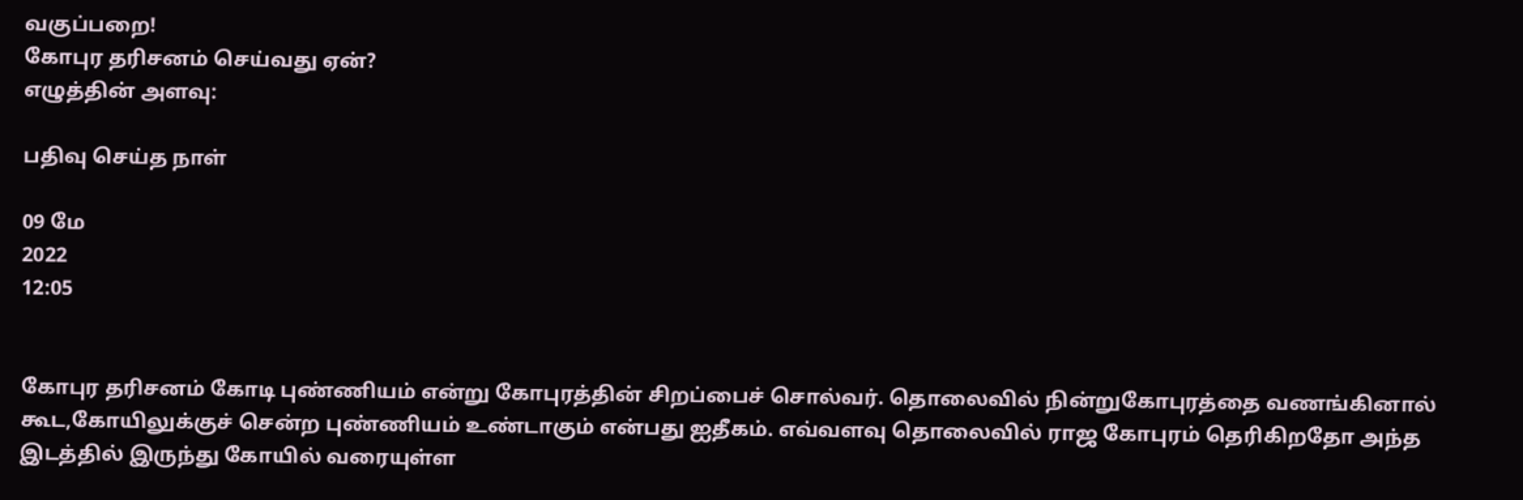வகுப்பறை!
கோபுர தரிசனம் செய்வது ஏன்?
எழுத்தின் அளவு:

பதிவு செய்த நாள்

09 மே
2022
12:05


கோபுர தரிசனம் கோடி புண்ணியம் என்று கோபுரத்தின் சிறப்பைச் சொல்வர். தொலைவில் நின்றுகோபுரத்தை வணங்கினால் கூட,கோயிலுக்குச் சென்ற புண்ணியம் உண்டாகும் என்பது ஐதீகம். எவ்வளவு தொலைவில் ராஜ கோபுரம் தெரிகிறதோ அந்த இடத்தில் இருந்து கோயில் வரையுள்ள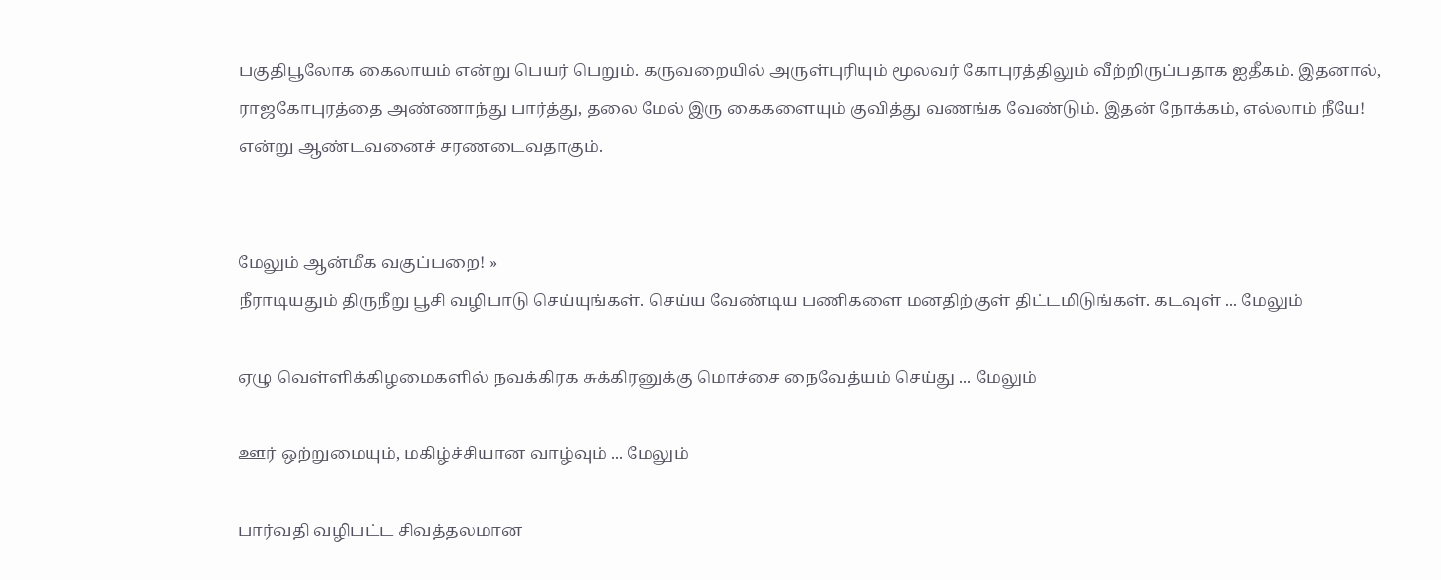பகுதிபூலோக கைலாயம் என்று பெயர் பெறும். கருவறையில் அருள்புரியும் மூலவர் கோபுரத்திலும் வீற்றிருப்பதாக ஐதீகம். இதனால், ராஜகோபுரத்தை அண்ணாந்து பார்த்து, தலை மேல் இரு கைகளையும் குவித்து வணங்க வேண்டும். இதன் நோக்கம், எல்லாம் நீயே! என்று ஆண்டவனைச் சரணடைவதாகும்.


மேலும் ஆன்மீக வகுப்பறை! »
நீராடியதும் திருநீறு பூசி வழிபாடு செய்யுங்கள். செய்ய வேண்டிய பணிகளை மனதிற்குள் திட்டமிடுங்கள். கடவுள் ... மேலும்

ஏழு வெள்ளிக்கிழமைகளில் நவக்கிரக சுக்கிரனுக்கு மொச்சை நைவேத்யம் செய்து ... மேலும்

ஊர் ஒற்றுமையும், மகிழ்ச்சியான வாழ்வும் ... மேலும்

பார்வதி வழிபட்ட சிவத்தலமான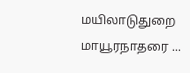மயிலாடுதுறை மாயூரநாதரை ...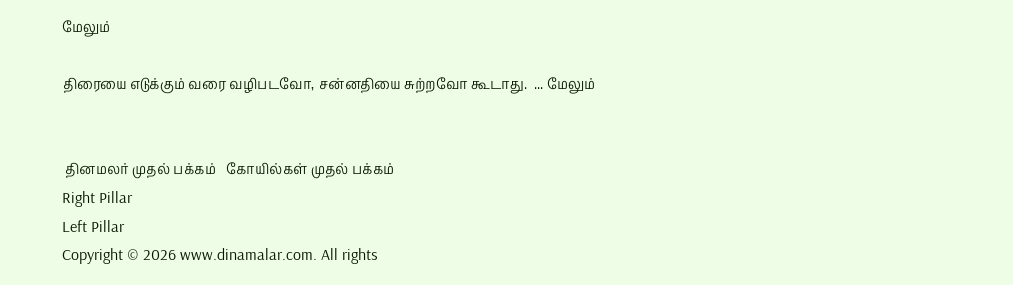மேலும்

திரையை எடுக்கும் வரை வழிபடவோ, சன்னதியை சுற்றவோ கூடாது.  ... மேலும்


 தினமலர் முதல் பக்கம்   கோயில்கள் முதல் பக்கம்
Right Pillar
Left Pillar
Copyright © 2026 www.dinamalar.com. All rights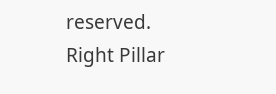reserved.
Right Pillar